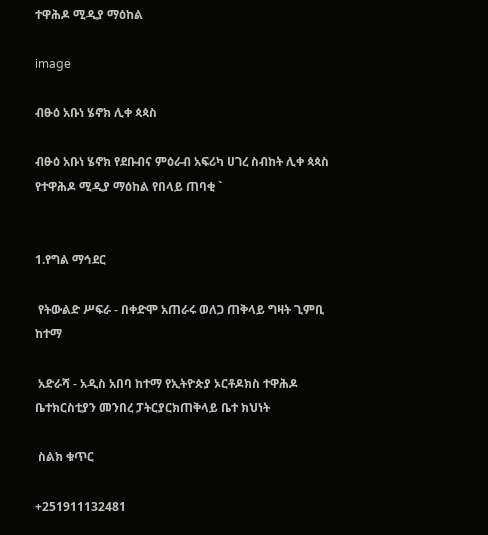ተዋሕዶ ሚዲያ ማዕከል

image

ብፁዕ አቡነ ሄኖክ ሊቀ ጳጳስ

ብፁዕ አቡነ ሄኖክ የደቡብና ምዕራብ አፍሪካ ሀገረ ስብከት ሊቀ ጳጳስ የተዋሕዶ ሚዲያ ማዕከል የበላይ ጠባቂ `


1.የግል ማኅደር

 የትውልድ ሥፍራ - በቀድሞ አጠራሩ ወለጋ ጠቅላይ ግዛት ጊምቢ ከተማ

 አድራሻ - አዲስ አበባ ከተማ የኢትዮጵያ ኦርቶዶክስ ተዋሕዶ ቤተክርስቲያን መንበረ ፓትርያርክጠቅላይ ቤተ ክህነት

 ስልክ ቁጥር

+251911132481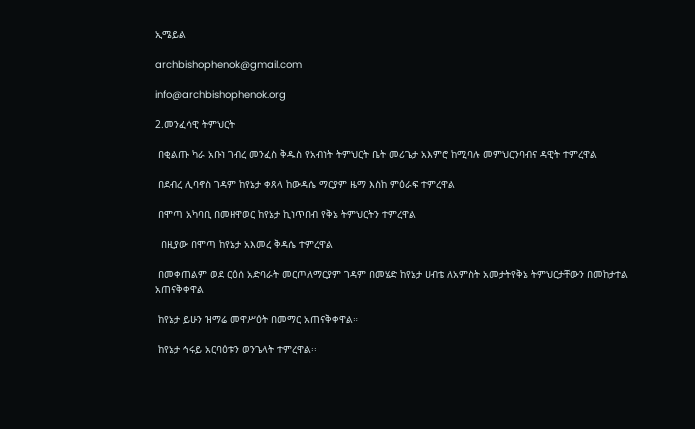ኢሜይል

archbishophenok@gmail.com

info@archbishophenok.org

2.መንፈሳዊ ትምህርት

 በቂልጡ ካራ አቡነ ገብረ መንፈስ ቅዱስ የአብነት ትምህርት ቤት መሪጌታ አእምሮ ከሚባሉ መምህርንባብና ዳዊት ተምረዋል

 በደብረ ሊባኖስ ገዳም ከየኔታ ቀጸላ ከውዳሴ ማርያም ዜማ እስከ ምዕራፍ ተምረዋል

 በሞጣ አካባቢ በመዘዋወር ከየኔታ ኪነጥበብ የቅኔ ትምህርትን ተምረዋል

  በዚያው በሞጣ ከየኔታ አእመረ ቅዳሴ ተምረዋል

 በመቀጠልም ወደ ርዕሰ አድባራት መርጦለማርያም ገዳም በመሄድ ከየኔታ ሀብቴ ለአምስት አመታትየቅኔ ትምህርታቸውን በመከታተል አጠናቅቀዋል

 ከየኔታ ይሁን ዝማሬ መዋሥዕት በመማር አጠናቅቀዋል።

 ከየኔታ ኅሩይ አርባዕቱን ወንጌላት ተምረዋል፡፡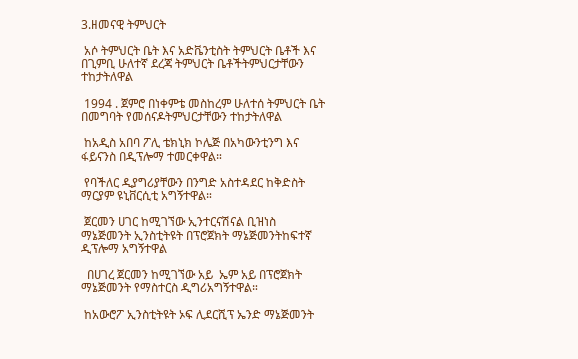3.ዘመናዊ ትምህርት

 አሶ ትምህርት ቤት እና አድቬንቲስት ትምህርት ቤቶች እና በጊምቢ ሁለተኛ ደረጃ ትምህርት ቤቶችትምህርታቸውን ተከታትለዋል

 1994 . ጀምሮ በነቀምቴ መስከረም ሁለተሰ ትምህርት ቤት በመግባት የመሰናዶትምህርታቸውን ተከታትለዋል

 ከአዲስ አበባ ፖሊ ቴክኒክ ኮሌጅ በአካውንቲንግ እና ፋይናንስ በዲፕሎማ ተመርቀዋል።

 የባችለር ዲያግሪያቸውን በንግድ አስተዳደር ከቅድስት ማርያም ዩኒቨርሲቲ አግኝተዋል።

 ጀርመን ሀገር ከሚገኘው ኢንተርናሽናል ቢዝነስ ማኔጅመንት ኢንስቲትዩት በፕሮጀክት ማኔጅመንትከፍተኛ ዲፕሎማ አግኝተዋል

  በሀገረ ጀርመን ከሚገኘው አይ  ኤም አይ በፕሮጀክት ማኔጅመንት የማስተርስ ዲግሪአግኝተዋል።

 ከአውሮፖ ኢንስቲትዩት ኦፍ ሊደርሺፕ ኤንድ ማኔጅመንት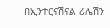በኢንተርናሽናል ሪሌሽን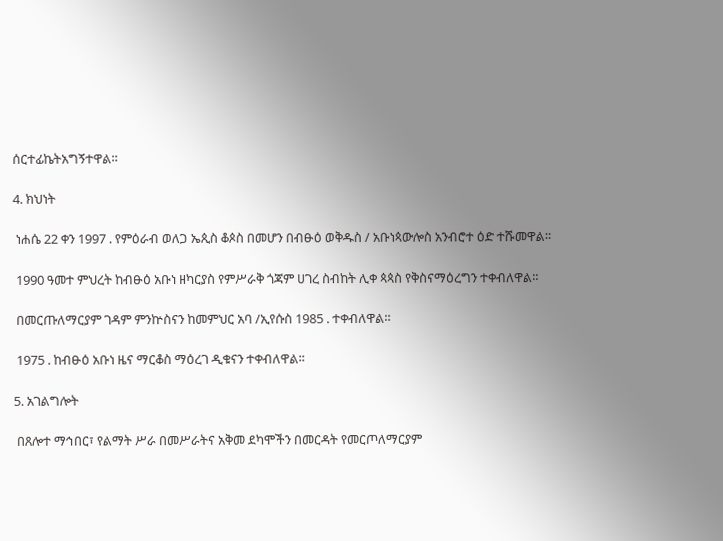ሰርተፊኬትአግኝተዋል።

4. ክህነት

 ነሐሴ 22 ቀን 1997 . የምዕራብ ወለጋ ኤጲስ ቆጶስ በመሆን በብፁዕ ወቅዱስ / አቡነጳውሎስ አንብሮተ ዕድ ተሹመዋል።

 1990 ዓመተ ምህረት ከብፁዕ አቡነ ዘካርያስ የምሥራቅ ጎጃም ሀገረ ስብከት ሊቀ ጳጳስ የቅስናማዕረግን ተቀብለዋል።

 በመርጡለማርያም ገዳም ምንኵስናን ከመምህር አባ /ኢየሱስ 1985 . ተቀብለዋል።

 1975 . ከብፁዕ አቡነ ዜና ማርቆስ ማዕረገ ዲቁናን ተቀብለዋል፡፡

5. አገልግሎት

 በጸሎተ ማኅበር፣ የልማት ሥራ በመሥራትና አቅመ ደካሞችን በመርዳት የመርጦለማርያም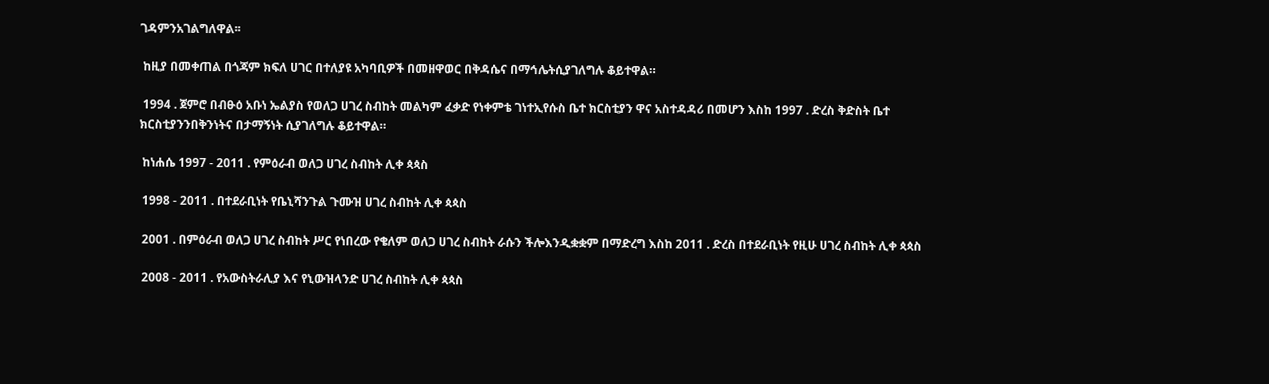ገዳምንአገልግለዋል፡፡

 ከዚያ በመቀጠል በጎጃም ክፍለ ሀገር በተለያዩ አካባቢዎች በመዘዋወር በቅዳሴና በማኅሌትሲያገለግሉ ቆይተዋል።

 1994 . ጀምሮ በብፁዕ አቡነ ኤልያስ የወለጋ ሀገረ ስብከት መልካም ፈቃድ የነቀምቴ ገነተኢየሱስ ቤተ ክርስቲያን ዋና አስተዳዳሪ በመሆን እስከ 1997 . ድረስ ቅድስት ቤተ ክርስቲያንንበቅንነትና በታማኝነት ሲያገለግሉ ቆይተዋል።

 ከነሐሴ 1997 - 2011 . የምዕራብ ወለጋ ሀገረ ስብከት ሊቀ ጳጳስ

 1998 - 2011 . በተደራቢነት የቤኒሻንጉል ጉሙዝ ሀገረ ስብከት ሊቀ ጳጳስ

 2001 . በምዕራብ ወለጋ ሀገረ ስብከት ሥር የነበረው የቄለም ወለጋ ሀገረ ስብከት ራሱን ችሎእንዲቋቋም በማድረግ እስከ 2011 . ድረስ በተደራቢነት የዚሁ ሀገረ ስብከት ሊቀ ጳጳስ

 2008 - 2011 . የአውስትራሊያ እና የኒውዝላንድ ሀገረ ስብከት ሊቀ ጳጳስ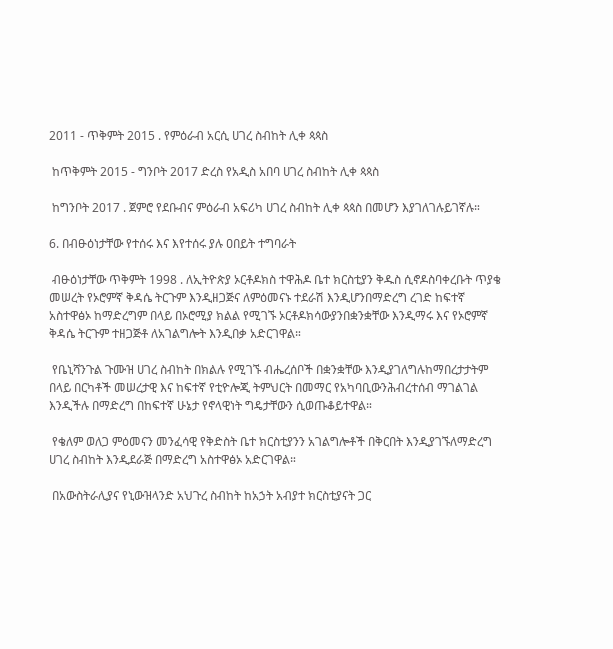2011 - ጥቅምት 2015 . የምዕራብ አርሲ ሀገረ ስብከት ሊቀ ጳጳስ

 ከጥቅምት 2015 - ግንቦት 2017 ድረስ የአዲስ አበባ ሀገረ ስብከት ሊቀ ጳጳስ

 ከግንቦት 2017 . ጀምሮ የደቡብና ምዕራብ አፍሪካ ሀገረ ስብከት ሊቀ ጳጳስ በመሆን እያገለገሉይገኛሉ።

6. በብፁዕነታቸው የተሰሩ እና እየተሰሩ ያሉ ዐበይት ተግባራት

 ብፁዕነታቸው ጥቅምት 1998 . ለኢትዮጵያ ኦርቶዶክስ ተዋሕዶ ቤተ ክርስቲያን ቅዱስ ሲኖዶስባቀረቡት ጥያቄ መሠረት የኦሮምኛ ቅዳሴ ትርጉም እንዲዘጋጅና ለምዕመናኑ ተደራሽ እንዲሆንበማድረግ ረገድ ከፍተኛ አስተዋፅኦ ከማድረግም በላይ በኦሮሚያ ክልል የሚገኙ ኦርቶዶክሳውያንበቋንቋቸው እንዲማሩ እና የኦሮምኛ ቅዳሴ ትርጉም ተዘጋጅቶ ለአገልግሎት እንዲበቃ አድርገዋል።

 የቤኒሻንጉል ጉሙዝ ሀገረ ስብከት በክልሉ የሚገኙ ብሔረሰቦች በቋንቋቸው እንዲያገለግሉከማበረታታትም በላይ በርካቶች መሠረታዊ እና ከፍተኛ የቲዮሎጂ ትምህርት በመማር የአካባቢውንሕብረተሰብ ማገልገል እንዲችሉ በማድረግ በከፍተኛ ሁኔታ የኖላዊነት ግዴታቸውን ሲወጡቆይተዋል።

 የቄለም ወለጋ ምዕመናን መንፈሳዊ የቅድስት ቤተ ክርስቲያንን አገልግሎቶች በቅርበት እንዲያገኙለማድረግ ሀገረ ስብከት እንዲደራጅ በማድረግ አስተዋፅኦ አድርገዋል።

 በአውስትራሊያና የኒውዝላንድ አህጉረ ስብከት ከአኃት አብያተ ክርስቲያናት ጋር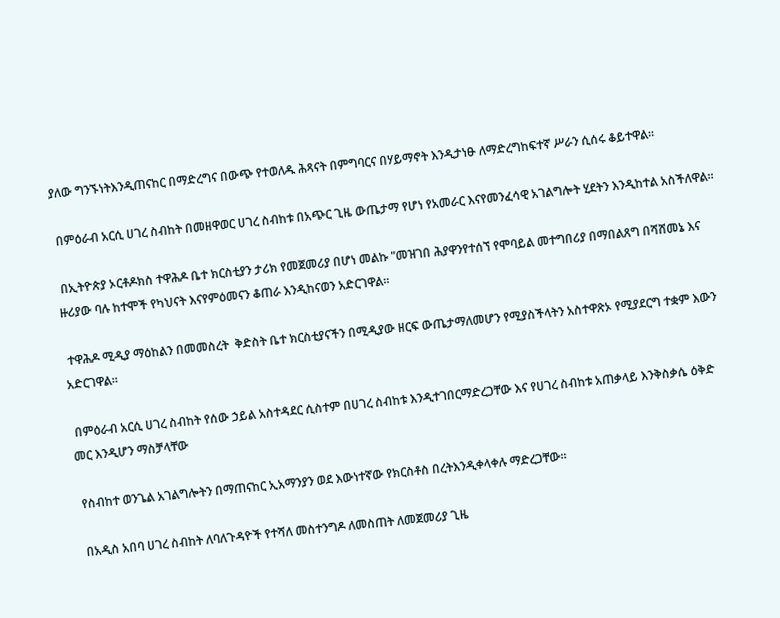ያለው ግንኙነትእንዲጠናከር በማድረግና በውጭ የተወለዱ ሕጻናት በምግባርና በሃይማኖት እንዲታነፁ ለማድረግከፍተኛ ሥራን ሲሰሩ ቆይተዋል።

 በምዕራብ አርሲ ሀገረ ስብከት በመዘዋወር ሀገረ ስብከቱ በአጭር ጊዜ ውጤታማ የሆነ የአመራር እናየመንፈሳዊ አገልግሎት ሂደትን እንዲከተል አስችለዋል።

 በኢትዮጵያ ኦርቶዶክስ ተዋሕዶ ቤተ ክርስቲያን ታሪክ የመጀመሪያ በሆነ መልኩ "መዝገበ ሕያዋንየተሰኘ የሞባይል መተግበሪያ በማበልጸግ በሻሸመኔ እና ዙሪያው ባሉ ከተሞች የካህናት እናየምዕመናን ቆጠራ እንዲከናወን አድርገዋል።

 ተዋሕዶ ሚዲያ ማዕከልን በመመስረት  ቅድስት ቤተ ክርስቲያናችን በሚዲያው ዘርፍ ውጤታማለመሆን የሚያስችላትን አስተዋጽኦ የሚያደርግ ተቋም እውን አድርገዋል።

 በምዕራብ አርሲ ሀገረ ስብከት የሰው ኃይል አስተዳደር ሲስተም በሀገረ ስብከቱ እንዲተገበርማድረጋቸው እና የሀገረ ስብከቱ አጠቃላይ እንቅስቃሴ ዕቅድ መር እንዲሆን ማስቻላቸው

 የስብከተ ወንጌል አገልግሎትን በማጠናከር ኢአማንያን ወደ እውነተኛው የክርስቶስ በረትእንዲቀላቀሉ ማድረጋቸው።

 በአዲስ አበባ ሀገረ ስብከት ለባለጉዳዮች የተሻለ መስተንግዶ ለመስጠት ለመጀመሪያ ጊዜ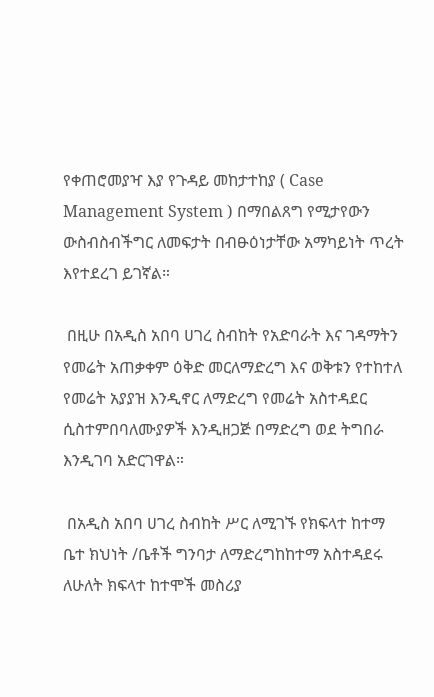የቀጠሮመያዣ እያ የጉዳይ መከታተከያ ( Case Management System ) በማበልጸግ የሚታየውን ውስብስብችግር ለመፍታት በብፁዕነታቸው አማካይነት ጥረት እየተደረገ ይገኛል።

 በዚሁ በአዲስ አበባ ሀገረ ስብከት የአድባራት እና ገዳማትን የመሬት አጠቃቀም ዕቅድ መርለማድረግ እና ወቅቱን የተከተለ የመሬት አያያዝ እንዲኖር ለማድረግ የመሬት አስተዳደር ሲስተምበባለሙያዎች እንዲዘጋጅ በማድረግ ወደ ትግበራ እንዲገባ አድርገዋል።

 በአዲስ አበባ ሀገረ ስብከት ሥር ለሚገኙ የክፍላተ ከተማ ቤተ ክህነት /ቤቶች ግንባታ ለማድረግከከተማ አስተዳደሩ ለሁለት ክፍላተ ከተሞች መስሪያ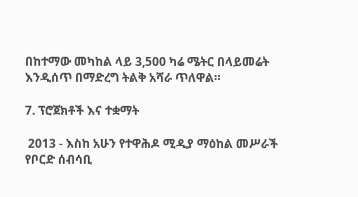በከተማው መካከል ላይ 3,500 ካሬ ሜትር በላይመሬት እንዲሰጥ በማድረግ ትልቅ አሻራ ጥለዋል።

7. ፕሮጀክቶች እና ተቋማት

 2013 - እስከ አሁን የተዋሕዶ ሚዲያ ማዕከል መሥራች  የቦርድ ሰብሳቢ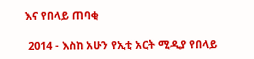እና የበላይ ጠባቂ

 2014 - እስከ አሁን የኢቲ አርት ሚዲያ የበላይ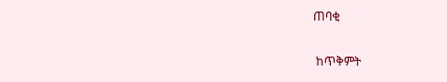ጠባቂ

 ከጥቅምት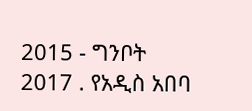2015 - ግንቦት 2017 . የአዲስ አበባ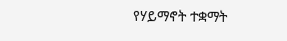የሃይማኖት ተቋማት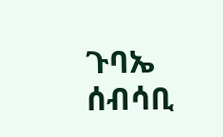ጉባኤ ሰብሳቢ